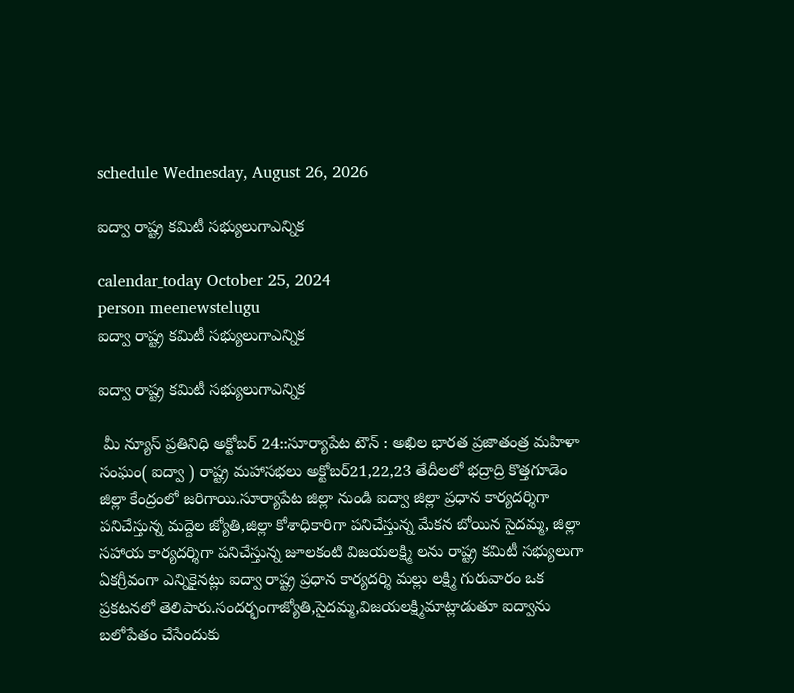schedule Wednesday, August 26, 2026

ఐద్వా రాష్ట్ర కమిటీ సభ్యులుగాఎన్నిక

calendar_today October 25, 2024
person meenewstelugu
ఐద్వా రాష్ట్ర కమిటీ సభ్యులుగాఎన్నిక

ఐద్వా రాష్ట్ర కమిటీ సభ్యులుగాఎన్నిక

 మీ న్యూస్ ప్రతినిధి అక్టోబర్ 24::సూర్యాపేట టౌన్ : అఖిల భారత ప్రజాతంత్ర మహిళా సంఘం( ఐద్వా ) రాష్ట్ర మహాసభలు అక్టోబర్21,22,23 తేదీలలో భద్రాద్రి కొత్తగూడెం జిల్లా కేంద్రంలో జరిగాయి.సూర్యాపేట జిల్లా నుండి ఐద్వా జిల్లా ప్రధాన కార్యదర్శిగా పనిచేస్తున్న మద్దెల జ్యోతి,జిల్లా కోశాధికారిగా పనిచేస్తున్న మేకన బోయిన సైదమ్మ, జిల్లా సహాయ కార్యదర్శిగా పనిచేస్తున్న జూలకంటి విజయలక్ష్మి లను రాష్ట్ర కమిటీ సభ్యులుగా ఏకగ్రీవంగా ఎన్నికైనట్లు ఐద్వా రాష్ట్ర ప్రధాన కార్యదర్శి మల్లు లక్ష్మి గురువారం ఒక ప్రకటనలో తెలిపారు.సందర్భంగాజ్యోతి,సైదమ్మ,విజయలక్ష్మిమాట్లాడుతూ ఐద్వాను బలోపేతం చేసేందుకు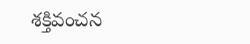శక్తివంచన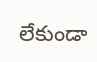లేకుండా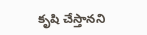కృషి చేస్తానని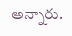అన్నారు.